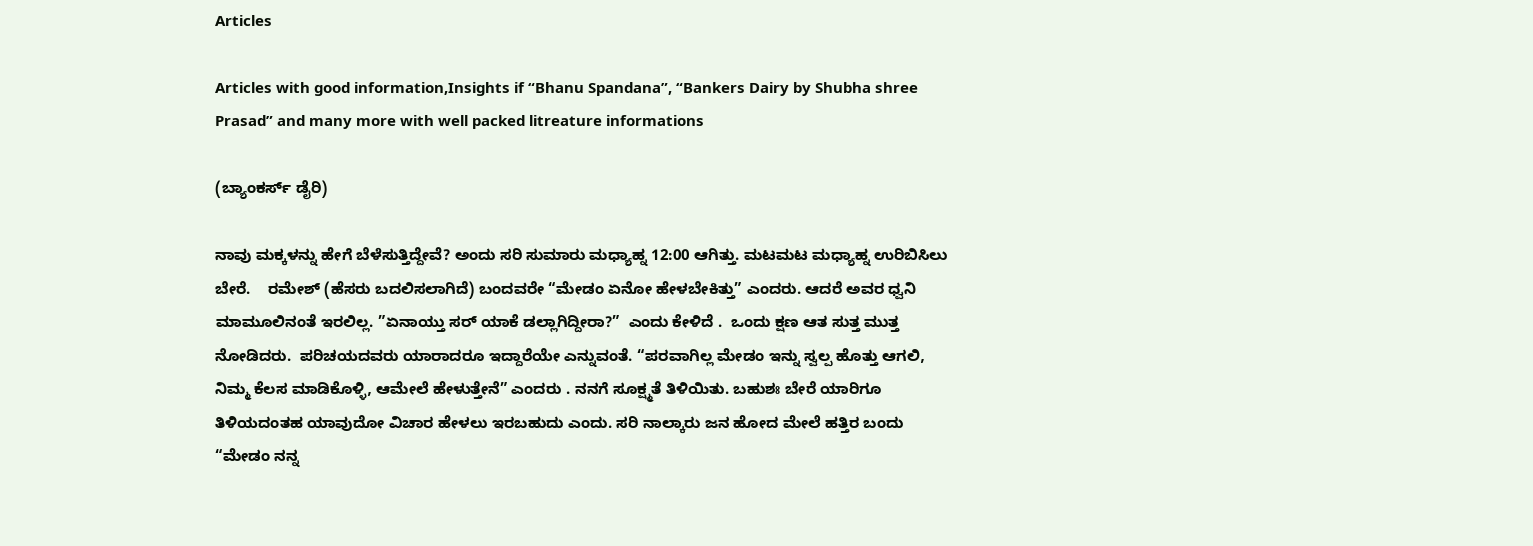Articles

Articles with good information,Insights if “Bhanu Spandana”, “Bankers Dairy by Shubha shree Prasad” and many more with well packed litreature informations

(ಬ್ಯಾಂಕರ್ಸ್ ಡೈರಿ)

ನಾವು ಮಕ್ಕಳನ್ನು ಹೇಗೆ ಬೆಳೆಸುತ್ತಿದ್ದೇವೆ? ಅಂದು ಸರಿ ಸುಮಾರು ಮಧ್ಯಾಹ್ನ 12:00 ಆಗಿತ್ತು. ಮಟಮಟ ಮಧ್ಯಾಹ್ನ ಉರಿಬಿಸಿಲು ಬೇರೆ.    ರಮೇಶ್ (ಹೆಸರು ಬದಲಿಸಲಾಗಿದೆ) ಬಂದವರೇ “ಮೇಡಂ ಏನೋ ಹೇಳಬೇಕಿತ್ತು” ಎಂದರು. ಆದರೆ ಅವರ ಧ್ವನಿ ಮಾಮೂಲಿನಂತೆ ಇರಲಿಲ್ಲ. ”ಏನಾಯ್ತು ಸರ್ ಯಾಕೆ ಡಲ್ಲಾಗಿದ್ದೀರಾ?”  ಎಂದು ಕೇಳಿದೆ .  ಒಂದು ಕ್ಷಣ ಆತ ಸುತ್ತ ಮುತ್ತ ನೋಡಿದರು.  ಪರಿಚಯದವರು ಯಾರಾದರೂ ಇದ್ದಾರೆಯೇ ಎನ್ನುವಂತೆ. “ಪರವಾಗಿಲ್ಲ ಮೇಡಂ ಇನ್ನು ಸ್ವಲ್ಪ ಹೊತ್ತು ಆಗಲಿ, ನಿಮ್ಮ ಕೆಲಸ ಮಾಡಿಕೊಳ್ಳಿ, ಆಮೇಲೆ ಹೇಳುತ್ತೇನೆ” ಎಂದರು . ನನಗೆ ಸೂಕ್ಷ್ಮತೆ ತಿಳಿಯಿತು. ಬಹುಶಃ ಬೇರೆ ಯಾರಿಗೂ ತಿಳಿಯದಂತಹ ಯಾವುದೋ ವಿಚಾರ ಹೇಳಲು ಇರಬಹುದು ಎಂದು. ಸರಿ ನಾಲ್ಕಾರು ಜನ ಹೋದ ಮೇಲೆ ಹತ್ತಿರ ಬಂದು “ಮೇಡಂ ನನ್ನ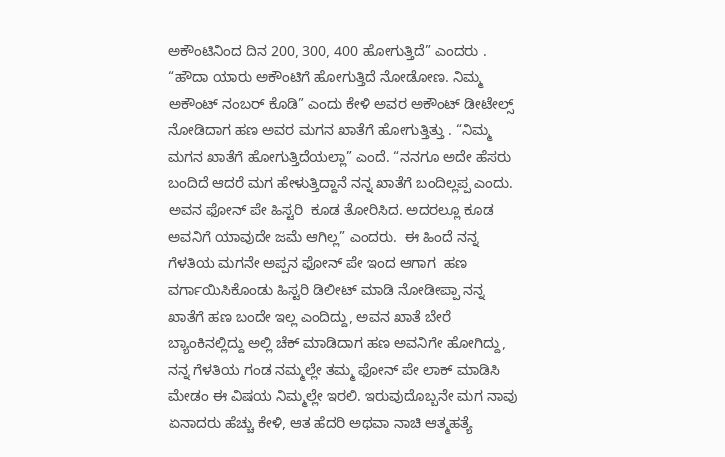ಅಕೌಂಟಿನಿಂದ ದಿನ 200, 300, 400 ಹೋಗುತ್ತಿದೆ” ಎಂದರು . “ಹೌದಾ ಯಾರು ಅಕೌಂಟಿಗೆ ಹೋಗುತ್ತಿದೆ ನೋಡೋಣ. ನಿಮ್ಮ ಅಕೌಂಟ್ ನಂಬರ್ ಕೊಡಿ” ಎಂದು ಕೇಳಿ ಅವರ ಅಕೌಂಟ್ ಡೀಟೇಲ್ಸ್ ನೋಡಿದಾಗ ಹಣ ಅವರ ಮಗನ ಖಾತೆಗೆ ಹೋಗುತ್ತಿತ್ತು . “ನಿಮ್ಮ ಮಗನ ಖಾತೆಗೆ ಹೋಗುತ್ತಿದೆಯಲ್ಲಾ” ಎಂದೆ. “ನನಗೂ ಅದೇ ಹೆಸರು ಬಂದಿದೆ ಆದರೆ ಮಗ ಹೇಳುತ್ತಿದ್ದಾನೆ ನನ್ನ ಖಾತೆಗೆ ಬಂದಿಲ್ಲಪ್ಪ ಎಂದು. ಅವನ ಫೋನ್ ಪೇ ಹಿಸ್ಟರಿ  ಕೂಡ ತೋರಿಸಿದ. ಅದರಲ್ಲೂ ಕೂಡ ಅವನಿಗೆ ಯಾವುದೇ ಜಮೆ ಆಗಿಲ್ಲ” ಎಂದರು.  ಈ ಹಿಂದೆ ನನ್ನ ಗೆಳತಿಯ ಮಗನೇ ಅಪ್ಪನ ಫೋನ್ ಪೇ ಇಂದ ಆಗಾಗ  ಹಣ ವರ್ಗಾಯಿಸಿಕೊಂಡು ಹಿಸ್ಟರಿ ಡಿಲೀಟ್ ಮಾಡಿ ನೋಡೀಪ್ಪಾ ನನ್ನ ಖಾತೆಗೆ ಹಣ ಬಂದೇ ಇಲ್ಲ ಎಂದಿದ್ದು, ಅವನ ಖಾತೆ ಬೇರೆ ಬ್ಯಾಂಕಿನಲ್ಲಿದ್ದು ಅಲ್ಲಿ ಚೆಕ್ ಮಾಡಿದಾಗ ಹಣ ಅವನಿಗೇ ಹೋಗಿದ್ದು, ನನ್ನ ಗೆಳತಿಯ ಗಂಡ ನಮ್ಮಲ್ಲೇ ತಮ್ಮ ಫೋನ್ ಪೇ ಲಾಕ್ ಮಾಡಿಸಿ ಮೇಡಂ ಈ ವಿಷಯ ನಿಮ್ಮಲ್ಲೇ ಇರಲಿ. ಇರುವುದೊಬ್ಬನೇ ಮಗ ನಾವು ಏನಾದರು ಹೆಚ್ಚು ಕೇಳಿ, ಆತ ಹೆದರಿ ಅಥವಾ ನಾಚಿ ಆತ್ಮಹತ್ಯೆ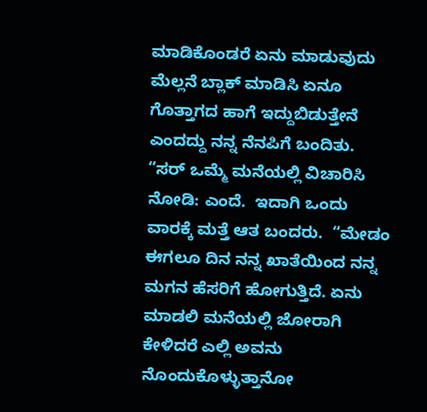ಮಾಡಿಕೊಂಡರೆ ಏನು ಮಾಡುವುದು ಮೆಲ್ಲನೆ ಬ್ಲಾಕ್ ಮಾಡಿಸಿ ಏನೂ ಗೊತ್ತಾಗದ ಹಾಗೆ ಇದ್ದುಬಿಡುತ್ತೇನೆ ಎಂದದ್ದು ನನ್ನ ನೆನಪಿಗೆ ಬಂದಿತು. “ಸರ್ ಒಮ್ಮೆ ಮನೆಯಲ್ಲಿ ವಿಚಾರಿಸಿ ನೋಡಿ: ಎಂದೆ.  ಇದಾಗಿ ಒಂದು ವಾರಕ್ಕೆ ಮತ್ತೆ ಆತ ಬಂದರು.  “ಮೇಡಂ ಈಗಲೂ ದಿನ ನನ್ನ ಖಾತೆಯಿಂದ ನನ್ನ ಮಗನ ಹೆಸರಿಗೆ ಹೋಗುತ್ತಿದೆ. ಏನು ಮಾಡಲಿ ಮನೆಯಲ್ಲಿ ಜೋರಾಗಿ ಕೇಳಿದರೆ ಎಲ್ಲಿ ಅವನು ನೊಂದುಕೊಳ್ಳುತ್ತಾನೋ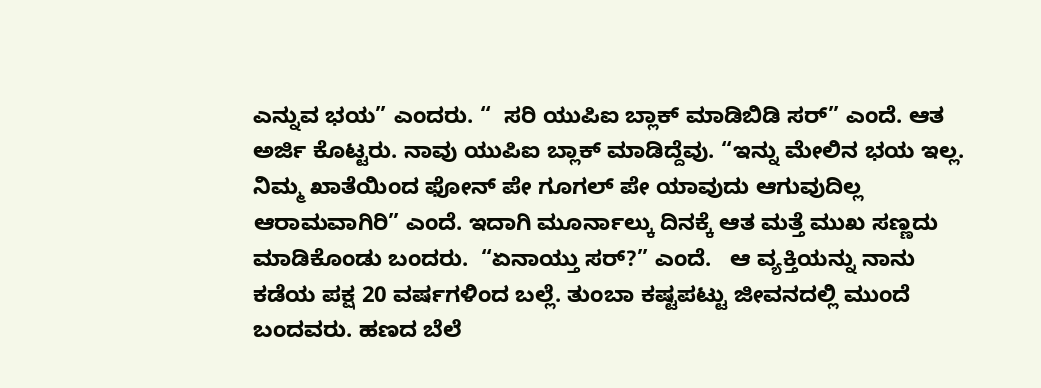ಎನ್ನುವ ಭಯ” ಎಂದರು. “  ಸರಿ ಯುಪಿಐ ಬ್ಲಾಕ್ ಮಾಡಿಬಿಡಿ ಸರ್” ಎಂದೆ. ಆತ ಅರ್ಜಿ ಕೊಟ್ಟರು. ನಾವು ಯುಪಿಐ ಬ್ಲಾಕ್ ಮಾಡಿದ್ದೆವು. “ಇನ್ನು ಮೇಲಿನ ಭಯ ಇಲ್ಲ. ನಿಮ್ಮ ಖಾತೆಯಿಂದ ಫೋನ್ ಪೇ ಗೂಗಲ್ ಪೇ ಯಾವುದು ಆಗುವುದಿಲ್ಲ ಆರಾಮವಾಗಿರಿ” ಎಂದೆ. ಇದಾಗಿ ಮೂರ್ನಾಲ್ಕು ದಿನಕ್ಕೆ ಆತ ಮತ್ತೆ ಮುಖ ಸಣ್ಣದು ಮಾಡಿಕೊಂಡು ಬಂದರು.  “ಏನಾಯ್ತು ಸರ್?” ಎಂದೆ.   ಆ ವ್ಯಕ್ತಿಯನ್ನು ನಾನು ಕಡೆಯ ಪಕ್ಷ 20 ವರ್ಷಗಳಿಂದ ಬಲ್ಲೆ. ತುಂಬಾ ಕಷ್ಟಪಟ್ಟು ಜೀವನದಲ್ಲಿ ಮುಂದೆ ಬಂದವರು. ಹಣದ ಬೆಲೆ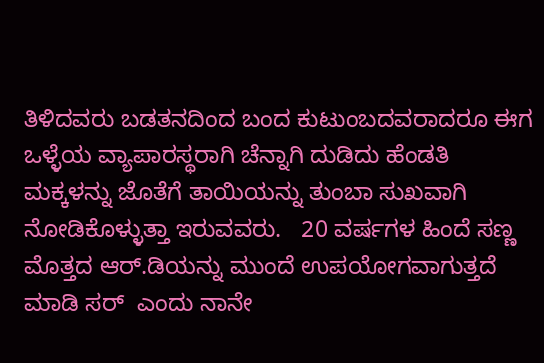ತಿಳಿದವರು ಬಡತನದಿಂದ ಬಂದ ಕುಟುಂಬದವರಾದರೂ ಈಗ ಒಳ್ಳೆಯ ವ್ಯಾಪಾರಸ್ಥರಾಗಿ ಚೆನ್ನಾಗಿ ದುಡಿದು ಹೆಂಡತಿ ಮಕ್ಕಳನ್ನು ಜೊತೆಗೆ ತಾಯಿಯನ್ನು ತುಂಬಾ ಸುಖವಾಗಿ ನೋಡಿಕೊಳ್ಳುತ್ತಾ ಇರುವವರು.   20 ವರ್ಷಗಳ ಹಿಂದೆ ಸಣ್ಣ ಮೊತ್ತದ ಆರ್.ಡಿಯನ್ನು ಮುಂದೆ ಉಪಯೋಗವಾಗುತ್ತದೆ ಮಾಡಿ ಸರ್  ಎಂದು ನಾನೇ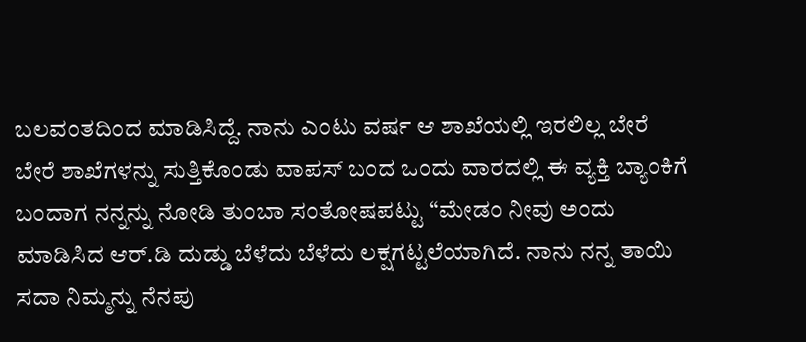ಬಲವಂತದಿಂದ ಮಾಡಿಸಿದ್ದೆ. ನಾನು ಎಂಟು ವರ್ಷ ಆ ಶಾಖೆಯಲ್ಲಿ ಇರಲಿಲ್ಲ ಬೇರೆ ಬೇರೆ ಶಾಖೆಗಳನ್ನು ಸುತ್ತಿಕೊಂಡು ವಾಪಸ್ ಬಂದ ಒಂದು ವಾರದಲ್ಲಿ ಈ ವ್ಯಕ್ತಿ ಬ್ಯಾಂಕಿಗೆ ಬಂದಾಗ ನನ್ನನ್ನು ನೋಡಿ ತುಂಬಾ ಸಂತೋಷಪಟ್ಟು “ಮೇಡಂ ನೀವು ಅಂದು ಮಾಡಿಸಿದ ಆರ್.ಡಿ ದುಡ್ಡು ಬೆಳೆದು ಬೆಳೆದು ಲಕ್ಷಗಟ್ಟಲೆಯಾಗಿದೆ. ನಾನು ನನ್ನ ತಾಯಿ ಸದಾ ನಿಮ್ಮನ್ನು ನೆನಪು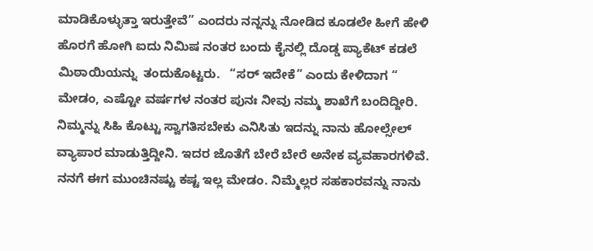ಮಾಡಿಕೊಳ್ಳುತ್ತಾ ಇರುತ್ತೇವೆ” ಎಂದರು ನನ್ನನ್ನು ನೋಡಿದ ಕೂಡಲೇ ಹೀಗೆ ಹೇಳಿ ಹೊರಗೆ ಹೋಗಿ ಐದು ನಿಮಿಷ ನಂತರ ಬಂದು ಕೈನಲ್ಲಿ ದೊಡ್ಡ ಪ್ಯಾಕೆಟ್ ಕಡಲೆ ಮಿಠಾಯಿಯನ್ನು  ತಂದುಕೊಟ್ಟರು.   “ಸರ್ ಇದೇಕೆ” ಎಂದು ಕೇಳಿದಾಗ “ ಮೇಡಂ, ಎಷ್ಟೋ ವರ್ಷಗಳ ನಂತರ ಪುನಃ ನೀವು ನಮ್ಮ ಶಾಖೆಗೆ ಬಂದಿದ್ದೀರಿ. ನಿಮ್ಮನ್ನು ಸಿಹಿ ಕೊಟ್ಟು ಸ್ವಾಗತಿಸಬೇಕು ಎನಿಸಿತು ಇದನ್ನು ನಾನು ಹೋಲ್ಸೇಲ್ ವ್ಯಾಪಾರ ಮಾಡುತ್ತಿದ್ದೀನಿ. ಇದರ ಜೊತೆಗೆ ಬೇರೆ ಬೇರೆ ಅನೇಕ ವ್ಯವಹಾರಗಳಿವೆ.  ನನಗೆ ಈಗ ಮುಂಚಿನಷ್ಟು ಕಷ್ಟ ಇಲ್ಲ ಮೇಡಂ. ನಿಮ್ಮೆಲ್ಲರ ಸಹಕಾರವನ್ನು ನಾನು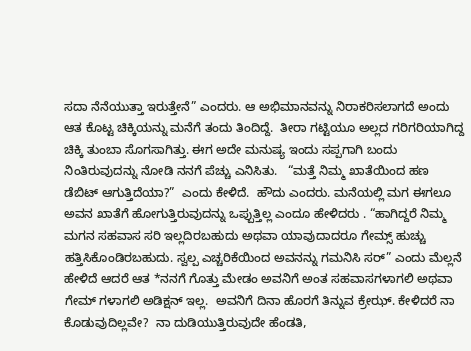ಸದಾ ನೆನೆಯುತ್ತಾ ಇರುತ್ತೇನೆ” ಎಂದರು. ಆ ಅಭಿಮಾನವನ್ನು ನಿರಾಕರಿಸಲಾಗದೆ ಅಂದು ಆತ ಕೊಟ್ಟ ಚಿಕ್ಕಿಯನ್ನು ಮನೆಗೆ ತಂದು ತಿಂದಿದ್ದೆ.  ತೀರಾ ಗಟ್ಟಿಯೂ ಅಲ್ಲದ ಗರಿಗರಿಯಾಗಿದ್ದ ಚಿಕ್ಕಿ ತುಂಬಾ ಸೊಗಸಾಗಿತ್ತು. ಈಗ ಅದೇ ಮನುಷ್ಯ ಇಂದು ಸಪ್ಪಗಾಗಿ ಬಂದು ನಿಂತಿರುವುದನ್ನು ನೋಡಿ ನನಗೆ ಪೆಚ್ಚು ಎನಿಸಿತು.   “ಮತ್ತೆ ನಿಮ್ಮ ಖಾತೆಯಿಂದ ಹಣ ಡೆಬಿಟ್ ಆಗುತ್ತಿದೆಯಾ?”  ಎಂದು ಕೇಳಿದೆ.  ಹೌದು ಎಂದರು. ಮನೆಯಲ್ಲಿ ಮಗ ಈಗಲೂ ಅವನ ಖಾತೆಗೆ ಹೋಗುತ್ತಿರುವುದನ್ನು ಒಪ್ಪುತ್ತಿಲ್ಲ ಎಂದೂ ಹೇಳಿದರು . “ಹಾಗಿದ್ದರೆ ನಿಮ್ಮ ಮಗನ ಸಹವಾಸ ಸರಿ ಇಲ್ಲದಿರಬಹುದು ಅಥವಾ ಯಾವುದಾದರೂ ಗೇಮ್ಸ್ ಹುಚ್ಚು ಹತ್ತಿಸಿಕೊಂಡಿರಬಹುದು. ಸ್ವಲ್ಪ ಎಚ್ಚರಿಕೆಯಿಂದ ಅವನನ್ನು ಗಮನಿಸಿ ಸರ್” ಎಂದು ಮೆಲ್ಲನೆ ಹೇಳಿದೆ ಆದರೆ ಆತ *ನನಗೆ ಗೊತ್ತು ಮೇಡಂ ಅವನಿಗೆ ಅಂತ ಸಹವಾಸಗಳಾಗಲಿ ಅಥವಾ ಗೇಮ್ ಗಳಾಗಲಿ ಅಡಿಕ್ಷನ್ ಇಲ್ಲ.  ಅವನಿಗೆ ದಿನಾ ಹೊರಗೆ ತಿನ್ನುವ ಕ್ರೇಝ್. ಕೇಳಿದರೆ ನಾ ಕೊಡುವುದಿಲ್ಲವೇ?  ನಾ ದುಡಿಯುತ್ತಿರುವುದೇ ಹೆಂಡತಿ,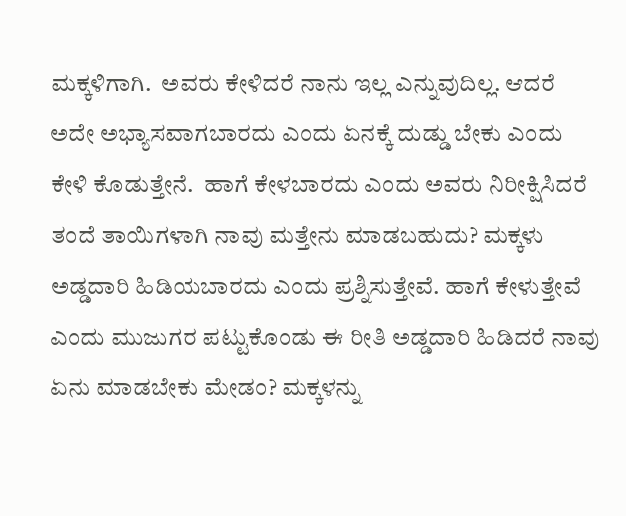ಮಕ್ಕಳಿಗಾಗಿ.  ಅವರು ಕೇಳಿದರೆ ನಾನು ಇಲ್ಲ ಎನ್ನುವುದಿಲ್ಲ. ಆದರೆ ಅದೇ ಅಭ್ಯಾಸವಾಗಬಾರದು ಎಂದು ಏನಕ್ಕೆ ದುಡ್ಡು ಬೇಕು ಎಂದು ಕೇಳಿ ಕೊಡುತ್ತೇನೆ.  ಹಾಗೆ ಕೇಳಬಾರದು ಎಂದು ಅವರು ನಿರೀಕ್ಷಿಸಿದರೆ ತಂದೆ ತಾಯಿಗಳಾಗಿ ನಾವು ಮತ್ತೇನು ಮಾಡಬಹುದು? ಮಕ್ಕಳು ಅಡ್ಡದಾರಿ ಹಿಡಿಯಬಾರದು ಎಂದು ಪ್ರಶ್ನಿಸುತ್ತೇವೆ. ಹಾಗೆ ಕೇಳುತ್ತೇವೆ ಎಂದು ಮುಜುಗರ ಪಟ್ಟುಕೊಂಡು ಈ ರೀತಿ ಅಡ್ಡದಾರಿ ಹಿಡಿದರೆ ನಾವು ಏನು ಮಾಡಬೇಕು ಮೇಡಂ? ಮಕ್ಕಳನ್ನು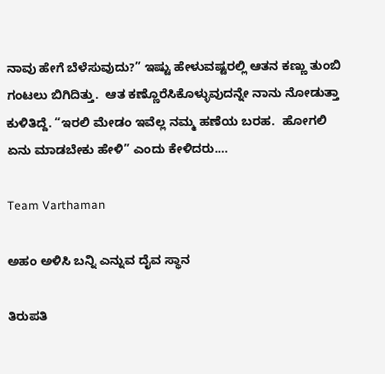ನಾವು ಹೇಗೆ ಬೆಳೆಸುವುದು?” ಇಷ್ಟು ಹೇಳುವಷ್ಟರಲ್ಲಿ ಆತನ ಕಣ್ಣು ತುಂಬಿ ಗಂಟಲು ಬಿಗಿದಿತ್ತು.  ಆತ ಕಣ್ಣೊರೆಸಿಕೊಳ್ಳುವುದನ್ನೇ ನಾನು ನೋಡುತ್ತಾ ಕುಳಿತಿದ್ದೆ. “ಇರಲಿ ಮೇಡಂ ಇವೆಲ್ಲ ನಮ್ಮ ಹಣೆಯ ಬರಹ.  ಹೋಗಲಿ ಏನು ಮಾಡಬೇಕು ಹೇಳಿ” ಎಂದು ಕೇಳಿದರು.…

Team Varthaman

ಅಹಂ ಅಳಿಸಿ ಬನ್ನಿ ಎನ್ನುವ ದೈವ ಸ್ಥಾನ

ತಿರುಪತಿ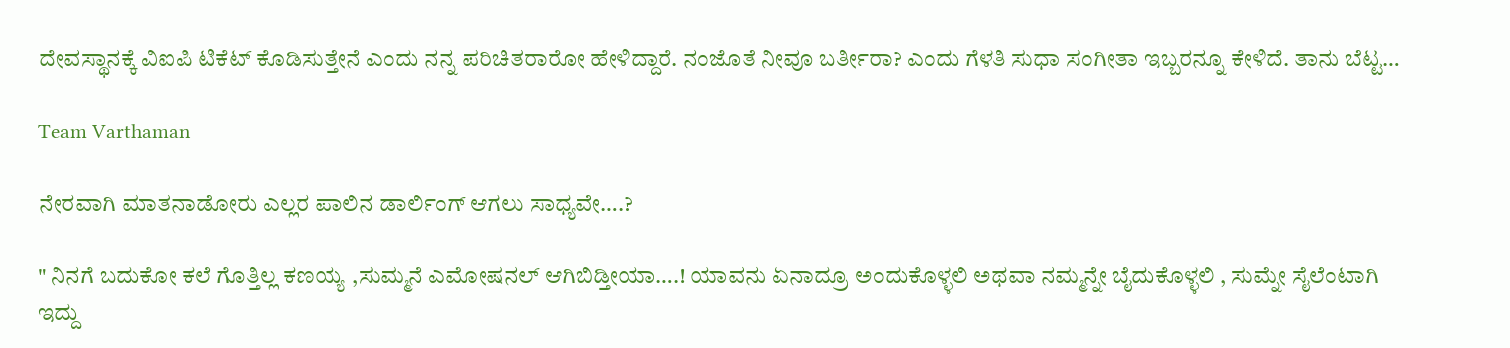ದೇವಸ್ಥಾನಕ್ಕೆ ವಿಐಪಿ ಟಿಕೆಟ್ ಕೊಡಿಸುತ್ತೇನೆ ಎಂದು ನನ್ನ ಪರಿಚಿತರಾರೋ ಹೇಳಿದ್ದಾರೆ. ನಂಜೊತೆ ನೀವೂ ಬರ್ತೀರಾ? ಎಂದು ಗೆಳತಿ ಸುಧಾ ಸಂಗೀತಾ ಇಬ್ಬರನ್ನೂ ಕೇಳಿದೆ. ತಾನು ಬೆಟ್ಟ…

Team Varthaman

ನೇರವಾಗಿ ಮಾತನಾಡೋರು ಎಲ್ಲರ ಪಾಲಿನ ಡಾರ್ಲಿಂಗ್ ಆಗಲು ಸಾಧ್ಯವೇ….?

" ನಿನಗೆ ಬದುಕೋ ಕಲೆ ಗೊತ್ತಿಲ್ಲ ಕಣಯ್ಯ ,ಸುಮ್ಮನೆ‌ ಎಮೋಷನಲ್ ಆಗಿಬಿಡ್ತೀಯಾ….! ಯಾವನು ಏನಾದ್ರೂ ಅಂದುಕೊಳ್ಳಲಿ ಅಥವಾ ನಮ್ಮನ್ನೇ ಬೈದುಕೊಳ್ಳಲಿ , ಸುಮ್ನೇ ಸೈಲೆಂಟಾಗಿ ಇದ್ದು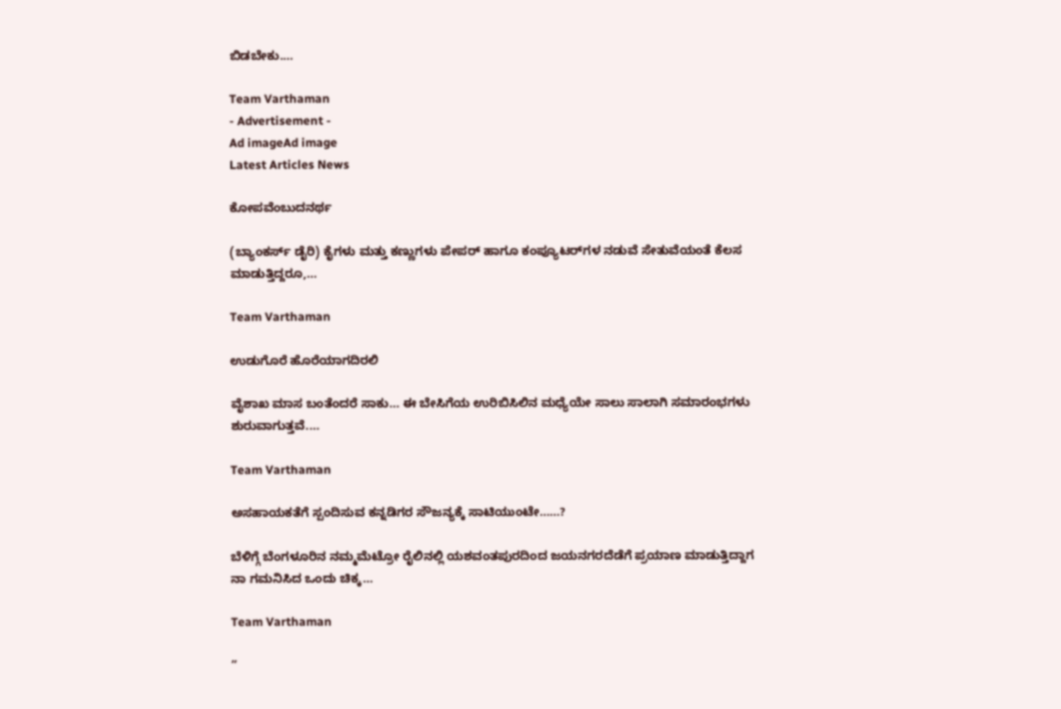ಬಿಡಬೇಕು.…

Team Varthaman
- Advertisement -
Ad imageAd image
Latest Articles News

ಕೋಪವೆಂಬುದನರ್ಥ

(ಬ್ಯಾಂಕರ್ಸ್ ಡೈರಿ) ಕೈಗಳು ಮತ್ತು ಕಣ್ಣುಗಳು ಪೇಪರ್ ಹಾಗೂ ಕಂಪ್ಯೂಟರ್‌ಗಳ ನಡುವೆ ಸೇತುವೆಯಂತೆ ಕೆಲಸ ಮಾಡುತ್ತಿದ್ದರೂ,…

Team Varthaman

ಉಡುಗೊರೆ ಹೊರೆಯಾಗದಿರಲಿ

ವೈಶಾಖ ಮಾಸ ಬಂತೆಂದರೆ ಸಾಕು… ಈ ಬೇಸಿಗೆಯ ಉರಿಬಿಸಿಲಿನ ಮಧ್ಯೆಯೇ ಸಾಲು ಸಾಲಾಗಿ ಸಮಾರಂಭಗಳು ಶುರುವಾಗುತ್ತವೆ.…

Team Varthaman

ಅಸಹಾಯಕತೆಗೆ ಸ್ಪಂದಿಸುವ ಕನ್ನಡಿಗರ ಸೌಜನ್ಯಕ್ಕೆ ಸಾಟಿಯುಂಟೇ……?

ಬೆಳಿಗ್ಗೆ ಬೆಂಗಳೂರಿನ ನಮ್ಮಮೆಟ್ರೋ ರೈಲಿನಲ್ಲಿ ಯಶವಂತಪುರದಿಂದ ಜಯನಗರದೆಡೆಗೆ ಪ್ರಯಾಣ ಮಾಡುತ್ತಿದ್ದಾಗ ನಾ ಗಮನಿಸಿದ ಒಂದು ಚಿಕ್ಕ…

Team Varthaman

”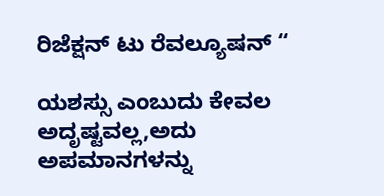ರಿಜೆಕ್ಷನ್ ಟು ರೆವಲ್ಯೂಷನ್ “

ಯಶಸ್ಸು ಎಂಬುದು ಕೇವಲ ಅದೃಷ್ಟವಲ್ಲ,ಅದು ಅಪಮಾನಗಳನ್ನು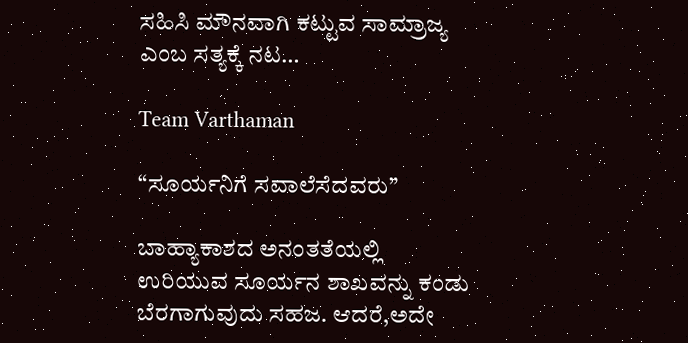ಸಹಿಸಿ ಮೌನವಾಗಿ ಕಟ್ಟುವ ಸಾಮ್ರಾಜ್ಯ ಎಂಬ ಸತ್ಯಕ್ಕೆ ನಟ…

Team Varthaman

“ಸೂರ್ಯನಿಗೆ ಸವಾಲೆಸೆದವರು”

ಬಾಹ್ಯಾಕಾಶದ ಅನಂತತೆಯಲ್ಲಿ ಉರಿಯುವ ಸೂರ್ಯನ ಶಾಖವನ್ನು ಕಂಡು ಬೆರಗಾಗುವುದು ಸಹಜ. ಆದರೆ,ಅದೇ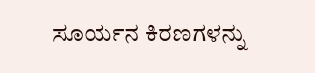ಸೂರ್ಯನ ಕಿರಣಗಳನ್ನು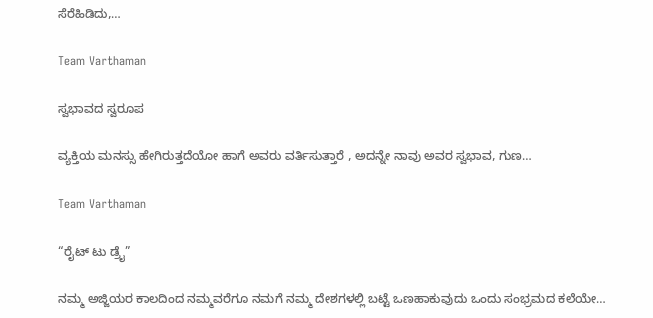ಸೆರೆಹಿಡಿದು,…

Team Varthaman

ಸ್ವಭಾವದ ಸ್ವರೂಪ

ವ್ಯಕ್ತಿಯ ಮನಸ್ಸು ಹೇಗಿರುತ್ತದೆಯೋ ಹಾಗೆ ಅವರು ವರ್ತಿಸುತ್ತಾರೆ , ಅದನ್ನೇ ನಾವು ಅವರ ಸ್ವಭಾವ, ಗುಣ…

Team Varthaman

“ರೈಟ್ ಟು ಡ್ರೈ”

ನಮ್ಮ ಅಜ್ಜಿಯರ ಕಾಲದಿಂದ ನಮ್ಮವರೆಗೂ ನಮಗೆ ನಮ್ಮ ದೇಶಗಳಲ್ಲಿ ಬಟ್ಟೆ ಒಣಹಾಕುವುದು ಒಂದು ಸಂಭ್ರಮದ ಕಲೆಯೇ…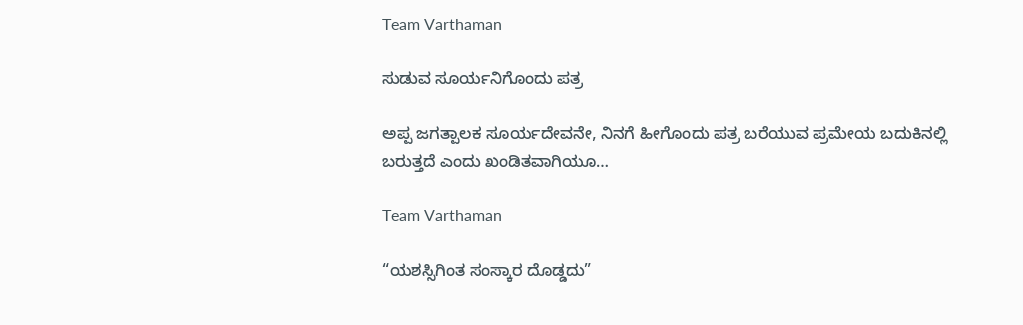Team Varthaman

ಸುಡುವ ಸೂರ್ಯನಿಗೊಂದು ಪತ್ರ

ಅಪ್ಪ ಜಗತ್ಪಾಲಕ ಸೂರ್ಯದೇವನೇ, ನಿನಗೆ ಹೀಗೊಂದು ಪತ್ರ ಬರೆಯುವ ಪ್ರಮೇಯ ಬದುಕಿನಲ್ಲಿ ಬರುತ್ತದೆ ಎಂದು ಖಂಡಿತವಾಗಿಯೂ…

Team Varthaman

“ಯಶಸ್ಸಿಗಿಂತ ಸಂಸ್ಕಾರ ದೊಡ್ಡದು”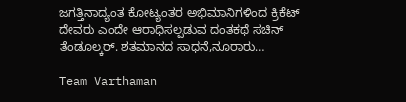ಜಗತ್ತಿನಾದ್ಯಂತ ಕೋಟ್ಯಂತರ ಅಭಿಮಾನಿಗಳಿಂದ ಕ್ರಿಕೆಟ್ ದೇವರು ಎಂದೇ ಆರಾಧಿಸಲ್ಪಡುವ ದಂತಕಥೆ ಸಚಿನ್ ತೆಂಡೂಲ್ಕರ್. ಶತಮಾನದ ಸಾಧನೆ,ನೂರಾರು…

Team Varthaman